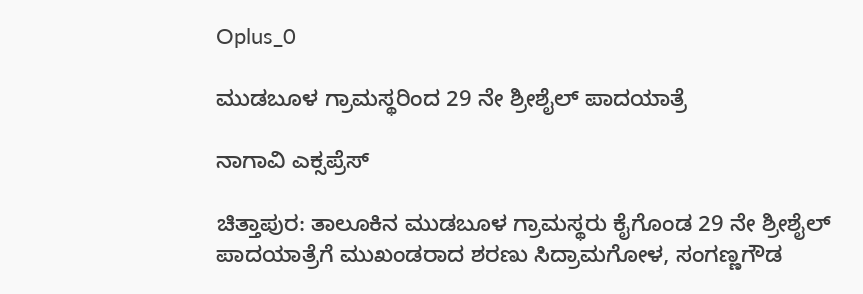Oplus_0

ಮುಡಬೂಳ ಗ್ರಾಮಸ್ಥರಿಂದ 29 ನೇ ಶ್ರೀಶೈಲ್ ಪಾದಯಾತ್ರೆ

ನಾಗಾವಿ ಎಕ್ಸಪ್ರೆಸ್

ಚಿತ್ತಾಪುರ: ತಾಲೂಕಿನ ಮುಡಬೂಳ ಗ್ರಾಮಸ್ಥರು ಕೈಗೊಂಡ 29 ನೇ ಶ್ರೀಶೈಲ್ ಪಾದಯಾತ್ರೆಗೆ ಮುಖಂಡರಾದ ಶರಣು ಸಿದ್ರಾಮಗೋಳ, ಸಂಗಣ್ಣಗೌಡ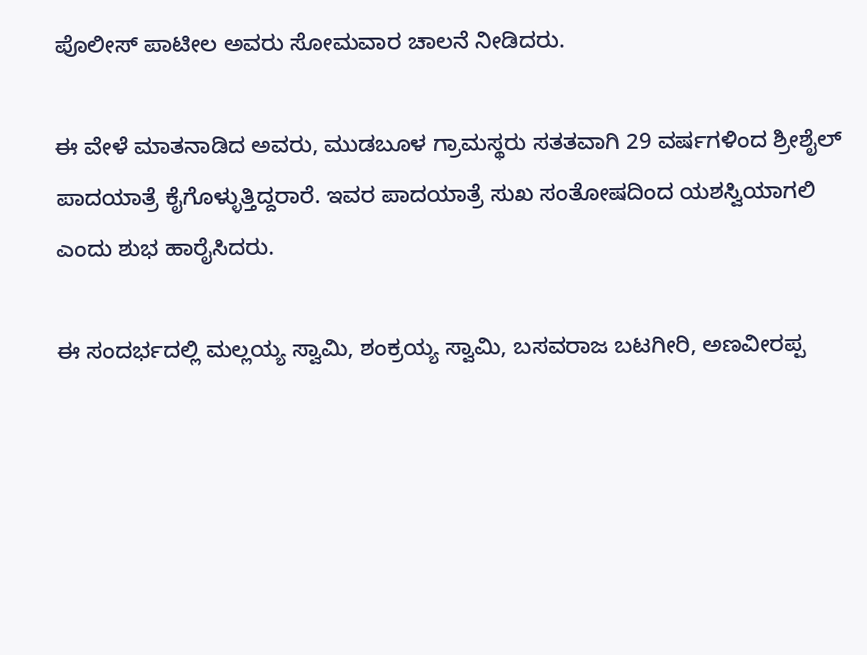ಪೊಲೀಸ್ ಪಾಟೀಲ ಅವರು ಸೋಮವಾರ ಚಾಲನೆ ನೀಡಿದರು.

ಈ ವೇಳೆ ಮಾತನಾಡಿದ ಅವರು, ಮುಡಬೂಳ ಗ್ರಾಮಸ್ಥರು ಸತತವಾಗಿ 29 ವರ್ಷಗಳಿಂದ ಶ್ರೀಶೈಲ್ ಪಾದಯಾತ್ರೆ ಕೈಗೊಳ್ಳುತ್ತಿದ್ದರಾರೆ. ಇವರ ಪಾದಯಾತ್ರೆ ಸುಖ ಸಂತೋಷದಿಂದ ಯಶಸ್ವಿಯಾಗಲಿ ಎಂದು ಶುಭ ಹಾರೈಸಿದರು.

ಈ ಸಂದರ್ಭದಲ್ಲಿ ಮಲ್ಲಯ್ಯ ಸ್ವಾಮಿ, ಶಂಕ್ರಯ್ಯ ಸ್ವಾಮಿ, ಬಸವರಾಜ ಬಟಗೀರಿ, ಅಣವೀರಪ್ಪ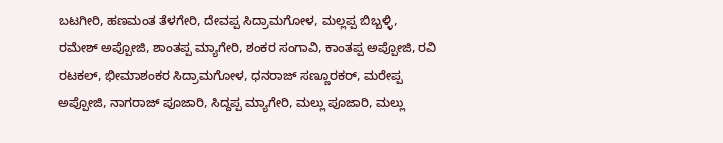ಬಟಗೀರಿ, ಹಣಮಂತ ತೆಳಗೇರಿ, ದೇವಪ್ಪ ಸಿದ್ರಾಮಗೋಳ, ಮಲ್ಲಪ್ಪ ಬಿಬ್ಬಳ್ಳಿ, ರಮೇಶ್ ಅಪ್ಪೋಜಿ, ಶಾಂತಪ್ಪ ಮ್ಯಾಗೇರಿ, ಶಂಕರ ಸಂಗಾವಿ, ಕಾಂತಪ್ಪ ಅಪ್ಪೋಜಿ, ರವಿ ರಟಕಲ್, ಭೀಮಾಶಂಕರ ಸಿದ್ರಾಮಗೋಳ, ಧನರಾಜ್ ಸಣ್ಣೂರಕರ್, ಮರೇಪ್ಪ ಅಪ್ಪೋಜಿ, ನಾಗರಾಜ್ ಪೂಜಾರಿ, ಸಿದ್ದಪ್ಪ ಮ್ಯಾಗೇರಿ, ಮಲ್ಲು ಪೂಜಾರಿ, ಮಲ್ಲು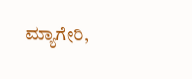ಮ್ಯಾಗೇರಿ,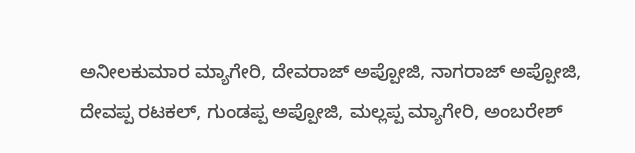ಅನೀಲಕುಮಾರ ಮ್ಯಾಗೇರಿ, ದೇವರಾಜ್ ಅಪ್ಪೋಜಿ, ನಾಗರಾಜ್ ಅಪ್ಪೋಜಿ, ದೇವಪ್ಪ ರಟಕಲ್, ಗುಂಡಪ್ಪ ಅಪ್ಪೋಜಿ, ಮಲ್ಲಪ್ಪ ಮ್ಯಾಗೇರಿ, ಅಂಬರೇಶ್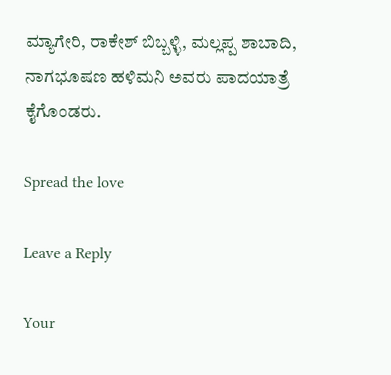ಮ್ಯಾಗೇರಿ, ರಾಕೇಶ್ ಬಿಬ್ಬಳ್ಳಿ, ಮಲ್ಲಪ್ಪ ಶಾಬಾದಿ, ನಾಗಭೂಷಣ ಹಳಿಮನಿ ಅವರು ಪಾದಯಾತ್ರೆ ಕೈಗೊಂಡರು.

Spread the love

Leave a Reply

Your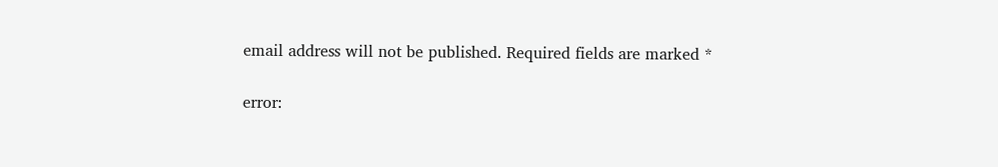email address will not be published. Required fields are marked *

error: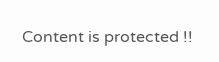Content is protected !!